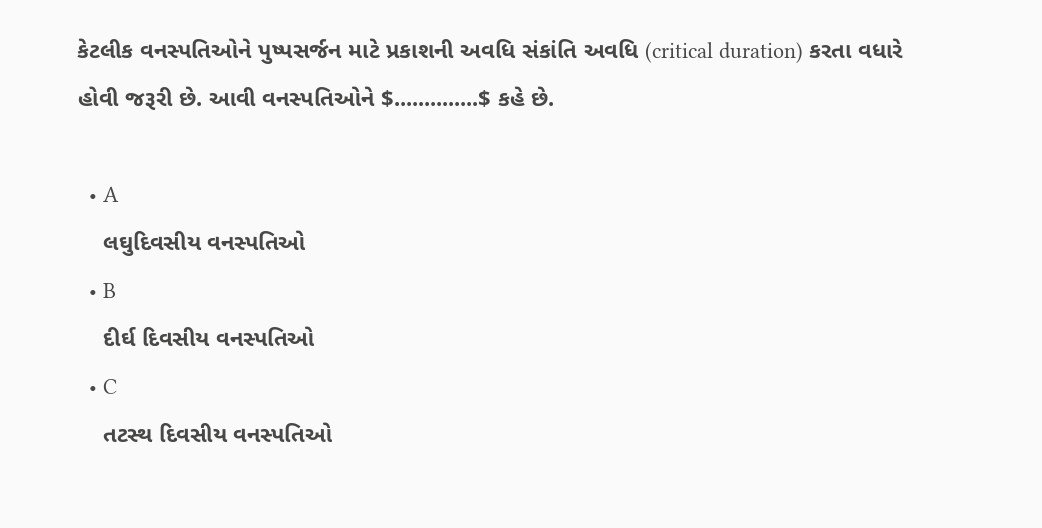કેટલીક વનસ્પતિઓને પુષ્પસર્જન માટે પ્રકાશની અવધિ સંકાંતિ અવધિ (critical duration) કરતા વધારે હોવી જરૂરી છે. આવી વનસ્પતિઓને $..............$ કહે છે.

  • A
    લઘુદિવસીય વનસ્પતિઓ
  • B
    દીર્ઘ દિવસીય વનસ્પતિઓ
  • C
    તટસ્થ દિવસીય વનસ્પતિઓ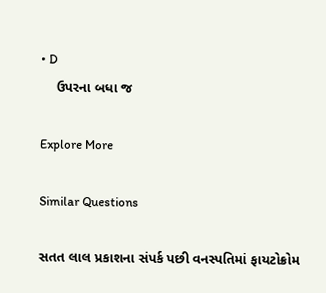• D
    ઉપરના બધા જ

Explore More

Similar Questions

સતત લાલ પ્રકાશના સંપર્ક પછી વનસ્પતિમાં ફાયટોક્રોમ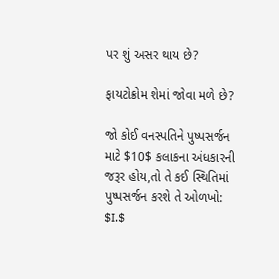પર શું અસર થાય છે?

ફાયટોક્રોમ શેમાં જોવા મળે છે?

જો કોઈ વનસ્પતિને પુષ્પસર્જન માટે $10$ કલાકના અંધકારની જરૂર હોય,તો તે કઈ સ્થિતિમાં પુષ્પસર્જન કરશે તે ઓળખો:
$I.$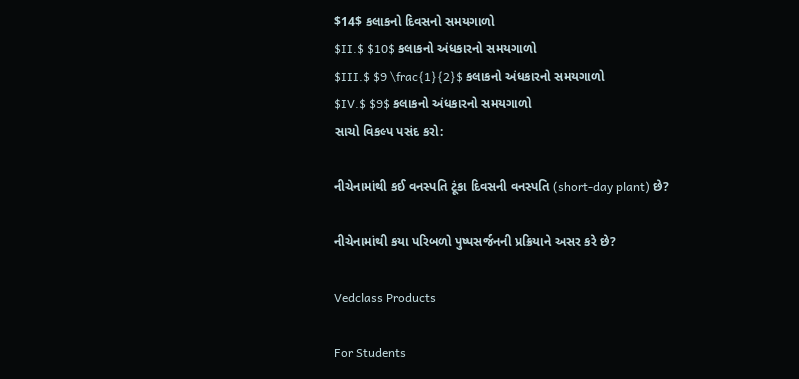$14$ કલાકનો દિવસનો સમયગાળો
$II.$ $10$ કલાકનો અંધકારનો સમયગાળો
$III.$ $9 \frac{1}{2}$ કલાકનો અંધકારનો સમયગાળો
$IV.$ $9$ કલાકનો અંધકારનો સમયગાળો
સાચો વિકલ્પ પસંદ કરો:

નીચેનામાંથી કઈ વનસ્પતિ ટૂંકા દિવસની વનસ્પતિ (short-day plant) છે?

નીચેનામાંથી કયા પરિબળો પુષ્પસર્જનની પ્રક્રિયાને અસર કરે છે?

Vedclass Products

For Students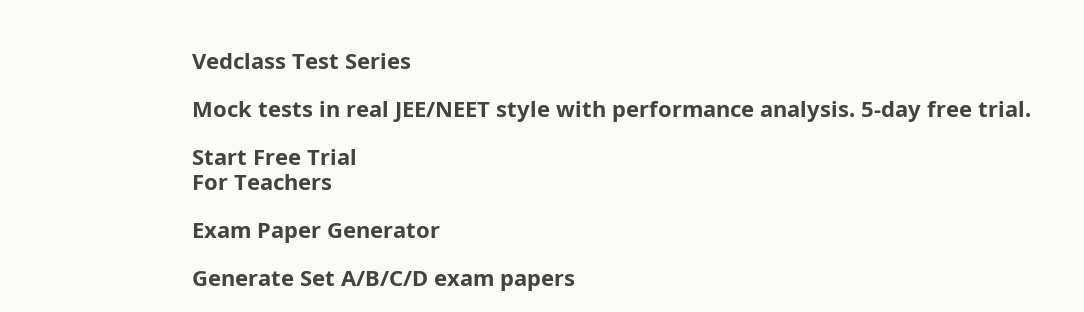Vedclass Test Series

Mock tests in real JEE/NEET style with performance analysis. 5-day free trial.

Start Free Trial
For Teachers

Exam Paper Generator

Generate Set A/B/C/D exam papers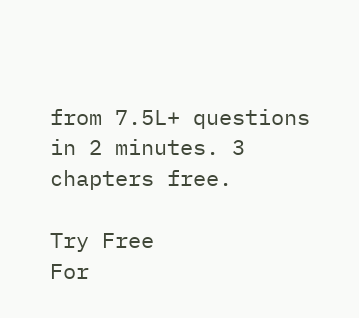from 7.5L+ questions in 2 minutes. 3 chapters free.

Try Free
For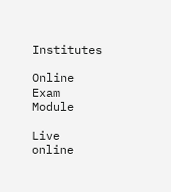Institutes

Online Exam Module

Live online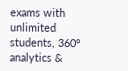exams with unlimited students, 360° analytics &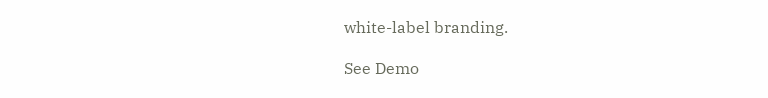white-label branding.

See Demo